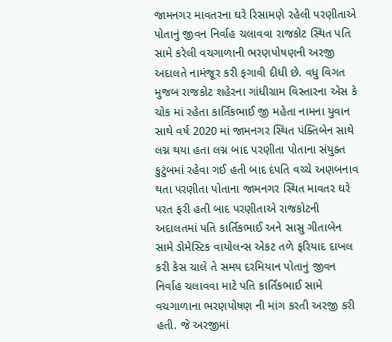જામનગર માવતરના ઘરે રિસામણે રહેલી પરણીતાએ પોતાનું જીવન નિર્વાહ ચલાવવા રાજકોટ સ્થિત પતિ સામે કરેલી વચગાળાની ભરણપોષણની અરજી અદાલતે નામંજૂર કરી ફગાવી દીધી છે. વધુ વિગત મુજબ રાજકોટ શહેરના ગાંધીગ્રામ વિસ્તારના એસ કે ચોક માં રહેતા કાર્તિકભાઈ જી મહેતા નામના યુવાન સાથે વર્ષ 2020 માં જામનગર સ્થિત પંક્તિબેન સાથે લગ્ન થયા હતા લગ્ન બાદ પરણીતા પોતાના સંયુક્ત કુટુંબમાં રહેવા ગઈ હતી બાદ દંપતિ વચ્ચે અણબનાવ થતા પરણીતા પોતાના જામનગર સ્થિત માવતર ઘરે પરત ફરી હતી બાદ પરણીતાએ રાજકોટની અદાલતમાં પતિ કાર્તિકભાઈ અને સાસુ ગીતાબેન સામે ડોમેસ્ટિક વાયોલન્સ એકટ તળે ફરિયાદ દાખલ કરી કેસ ચાલે તે સમય દરમિયાન પોતાનું જીવન નિર્વાહ ચલાવવા માટે પતિ કાર્તિકભાઈ સામે વચગાળાના ભરણપોષણ ની માંગ કરતી અરજી કરી હતી. જે અરજીમાં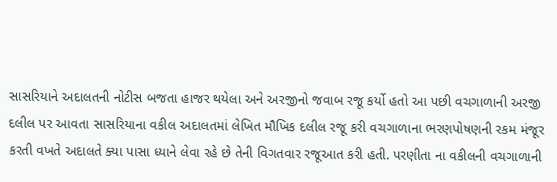સાસરિયાને અદાલતની નોટીસ બજતા હાજર થયેલા અને અરજીનો જવાબ રજૂ કર્યો હતો આ પછી વચગાળાની અરજી દલીલ પર આવતા સાસરિયાના વકીલ અદાલતમાં લેખિત મૌખિક દલીલ રજૂ કરી વચગાળાના ભરણપોષણની રકમ મંજૂર કરતી વખતે અદાલતે ક્યા પાસા ધ્યાને લેવા રહે છે તેની વિગતવાર રજૂઆત કરી હતી. પરણીતા ના વકીલની વચગાળાની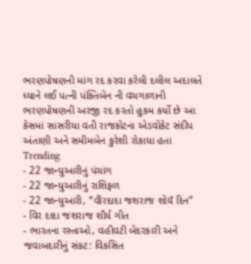ભરણપોષણની માંગ રદ કરવા કરેલી દલીલ અદાલતે ધ્યાને લઈ પત્ની પંક્તિબેન ની વચગાળાની ભરણપોષણની અરજી રદ કરતો હુકમ કર્યો છે આ કેસમાં સાસરીયા વતી રાજકોટના એડવોકેટ સંદીપ અંતાણી અને સમીમબેન કુરેશી રોકાયા હતા
Trending
- 22 જાન્યુઆરીનું પંચાંગ
- 22 જાન્યુઆરીનું રાશિફળ
- 22 જાન્યુઆરી, “વીરદાદા જશરાજ શોયઁ દિન”
- વિર દાદા જશરાજ શૌર્ય ગીત
- ભારતના રસ્તાઓ, વહીવટી બેદરકારી અને જવાબદારીનું સંકટ: વિકસિત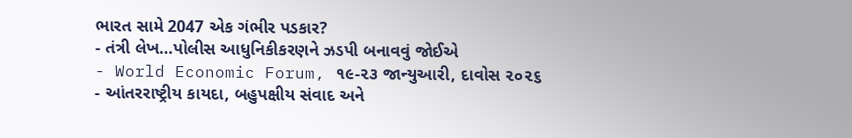ભારત સામે 2047 એક ગંભીર પડકાર?
- તંત્રી લેખ…પોલીસ આધુનિકીકરણને ઝડપી બનાવવું જોઈએ
- World Economic Forum, ૧૯-૨૩ જાન્યુઆરી, દાવોસ ૨૦૨૬
- આંતરરાષ્ટ્રીય કાયદા, બહુપક્ષીય સંવાદ અને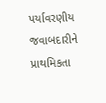પર્યાવરણીય જવાબદારીને પ્રાથમિકતા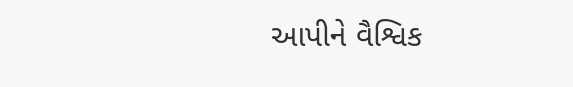આપીને વૈશ્વિક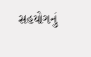સહયોગનું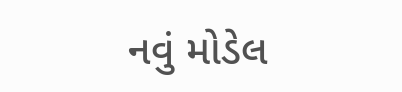નવું મોડેલ